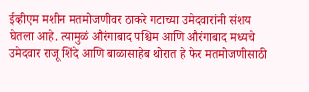ईव्हीएम मशीन मतमोजणीवर ठाकरे गटाच्या उमेदवारांनी संशय घेतला आहे. त्यामुळं औरंगाबाद पश्चिम आणि औरंगाबाद मध्यचे उमेदवार राजू शिंदे आणि बाळासाहेब थोरात हे फेर मतमोजणीसाठी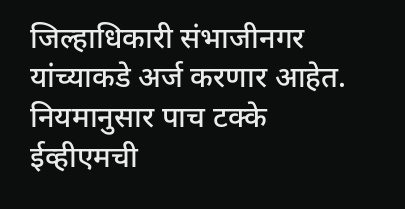जिल्हाधिकारी संभाजीनगर यांच्याकडे अर्ज करणार आहेत.
नियमानुसार पाच टक्के ईव्हीएमची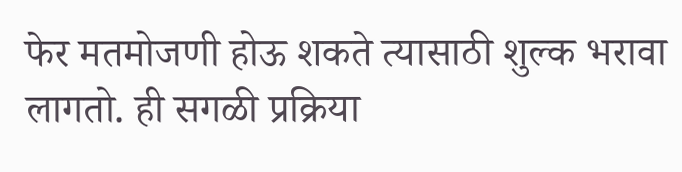फेर मतमोजणी होऊ शकते त्यासाठी शुल्क भरावा लागतो. ही सगळी प्रक्रिया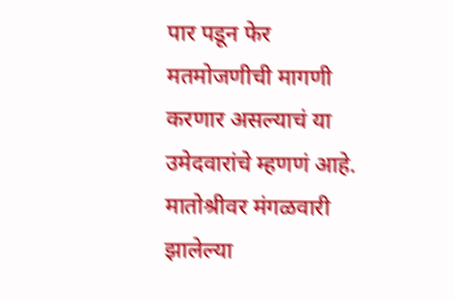पार पडून फेर मतमोजणीची मागणी करणार असल्याचं या उमेदवारांचे म्हणणं आहे. मातोश्रीवर मंगळवारी झालेल्या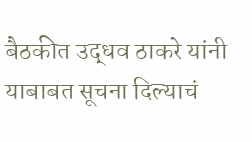बैठकीत उद्धव ठाकरे यांनी याबाबत सूचना दिल्याचं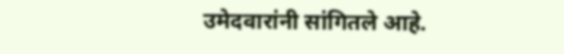उमेदवारांनी सांगितले आहे.